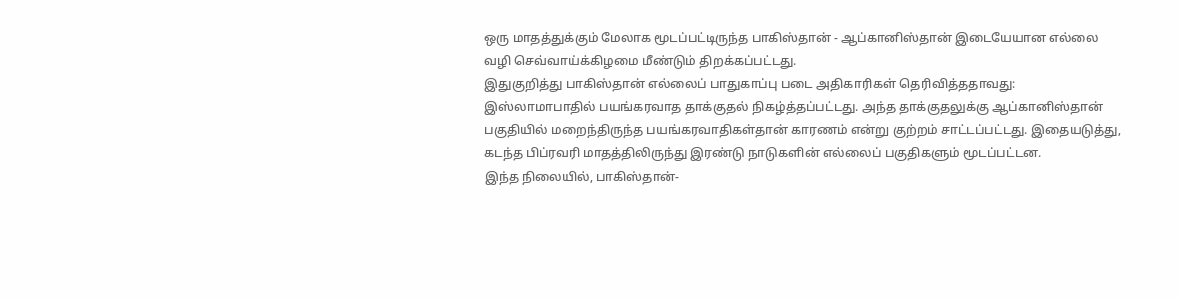ஒரு மாதத்துக்கும் மேலாக மூடப்பட்டிருந்த பாகிஸ்தான் - ஆப்கானிஸ்தான் இடையேயான எல்லை வழி செவ்வாய்க்கிழமை மீண்டும் திறக்கப்பட்டது.
இதுகுறித்து பாகிஸ்தான் எல்லைப் பாதுகாப்பு படை அதிகாரிகள் தெரிவித்ததாவது:
இஸ்லாமாபாதில் பயங்கரவாத தாக்குதல் நிகழ்த்தப்பட்டது. அந்த தாக்குதலுக்கு ஆப்கானிஸ்தான் பகுதியில் மறைந்திருந்த பயங்கரவாதிகள்தான் காரணம் என்று குற்றம் சாட்டப்பட்டது. இதையடுத்து, கடந்த பிப்ரவரி மாதத்திலிருந்து இரண்டு நாடுகளின் எல்லைப் பகுதிகளும் மூடப்பட்டன.
இந்த நிலையில், பாகிஸ்தான்-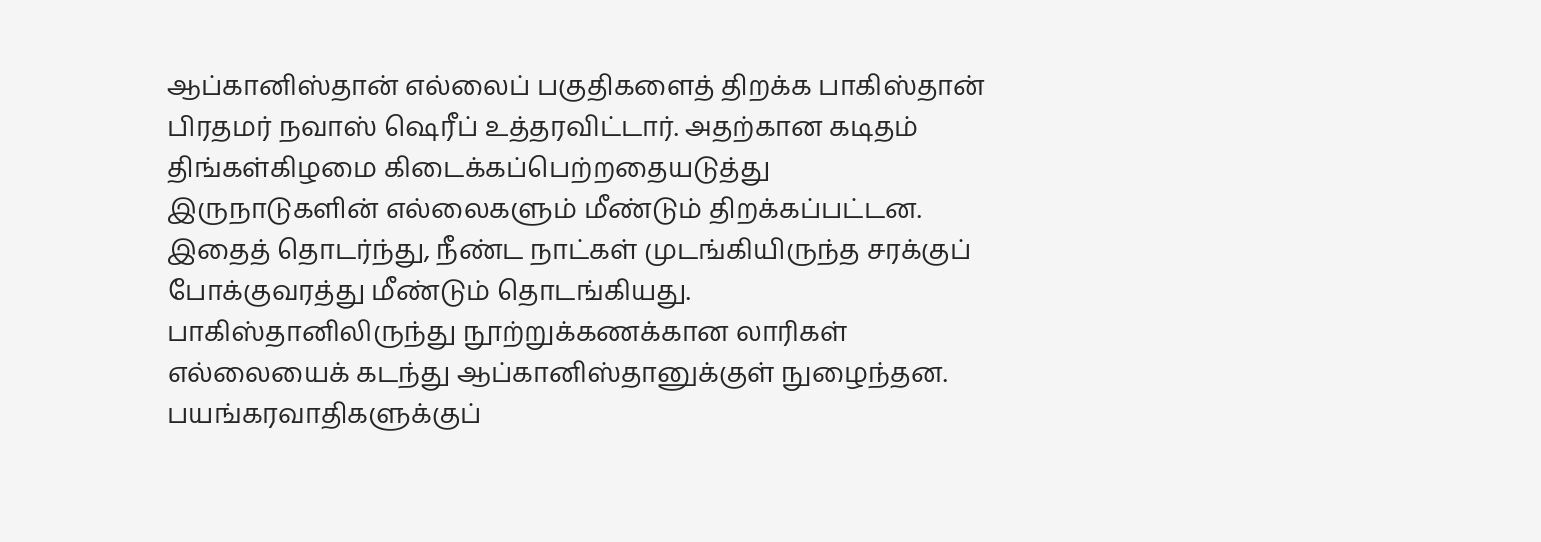ஆப்கானிஸ்தான் எல்லைப் பகுதிகளைத் திறக்க பாகிஸ்தான் பிரதமர் நவாஸ் ஷெரீப் உத்தரவிட்டார். அதற்கான கடிதம் திங்கள்கிழமை கிடைக்கப்பெற்றதையடுத்து இருநாடுகளின் எல்லைகளும் மீண்டும் திறக்கப்பட்டன.
இதைத் தொடர்ந்து, நீண்ட நாட்கள் முடங்கியிருந்த சரக்குப் போக்குவரத்து மீண்டும் தொடங்கியது. பாகிஸ்தானிலிருந்து நூற்றுக்கணக்கான லாரிகள் எல்லையைக் கடந்து ஆப்கானிஸ்தானுக்குள் நுழைந்தன.
பயங்கரவாதிகளுக்குப்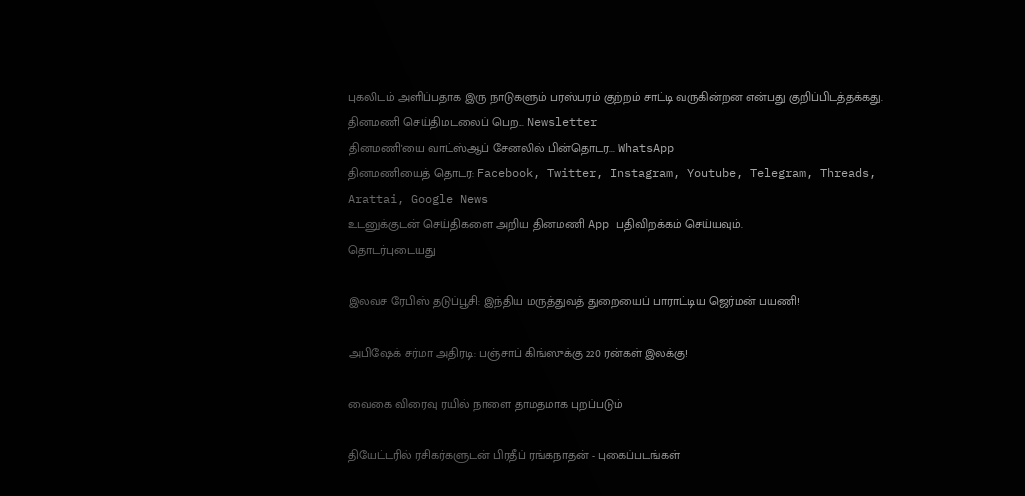புகலிடம் அளிப்பதாக இரு நாடுகளும் பரஸ்பரம் குற்றம் சாட்டி வருகின்றன என்பது குறிப்பிடத்தக்கது.
தினமணி செய்திமடலைப் பெற... Newsletter
தினமணி'யை வாட்ஸ்ஆப் சேனலில் பின்தொடர... WhatsApp
தினமணியைத் தொடர: Facebook, Twitter, Instagram, Youtube, Telegram, Threads, Arattai, Google News
உடனுக்குடன் செய்திகளை அறிய தினமணி App பதிவிறக்கம் செய்யவும்.
தொடர்புடையது

இலவச ரேபிஸ் தடுப்பூசி: இந்திய மருத்துவத் துறையைப் பாராட்டிய ஜெர்மன் பயணி!

அபிஷேக் சர்மா அதிரடி: பஞ்சாப் கிங்ஸுக்கு 220 ரன்கள் இலக்கு!

வைகை விரைவு ரயில் நாளை தாமதமாக புறப்படும்

தியேட்டரில் ரசிகர்களுடன் பிரதீப் ரங்கநாதன் - புகைப்படங்கள்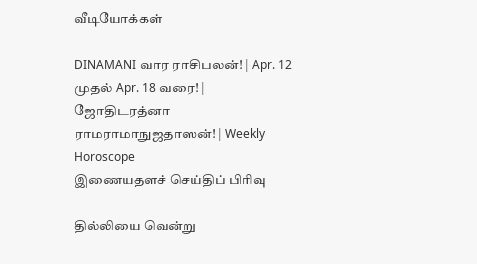வீடியோக்கள்

DINAMANI வார ராசிபலன்! | Apr. 12 முதல் Apr. 18 வரை! | ஜோதிடரத்னா ராமராமாநுஜதாஸன்! | Weekly Horoscope
இணையதளச் செய்திப் பிரிவு

தில்லியை வென்று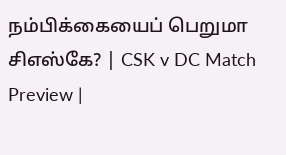நம்பிக்கையைப் பெறுமா சிஎஸ்கே? | CSK v DC Match Preview |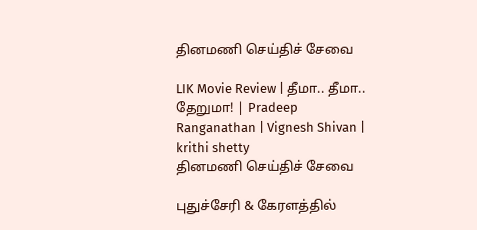தினமணி செய்திச் சேவை

LIK Movie Review | தீமா.. தீமா.. தேறுமா! | Pradeep Ranganathan | Vignesh Shivan | krithi shetty
தினமணி செய்திச் சேவை

புதுச்சேரி & கேரளத்தில்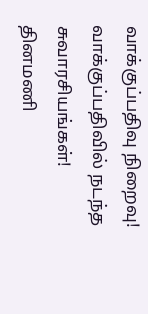வாக்குப்பதிவு நிறைவு! வாக்குப்பதிவில் நடந்த சுவாரசியங்கள்!
தினமணி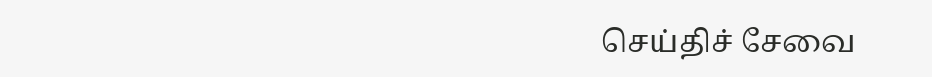செய்திச் சேவை